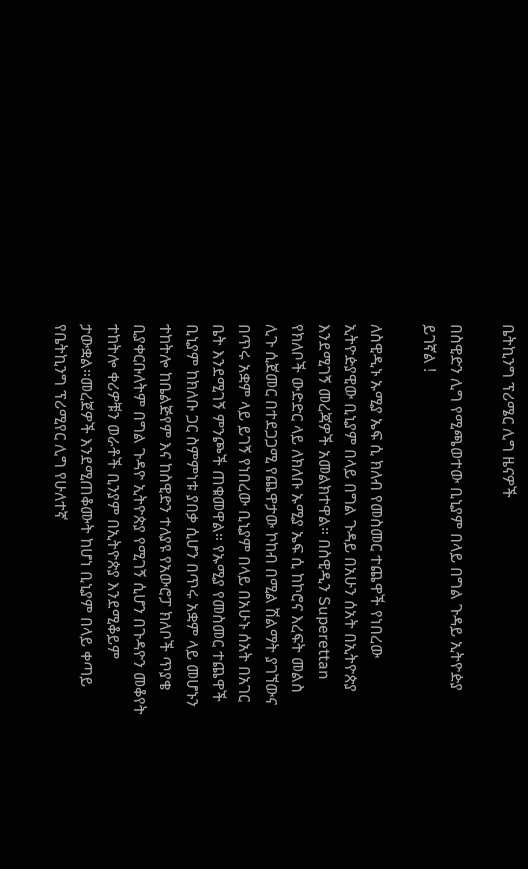ቤትኪንግ ፕሪሜር ሊግ ዜናዎች

በስዊድን ሊግ የሚጫወተው ቢኒያም በላይ በግል ጉዳይ ኢትዮዽያ ይገኛል !

ለስዊዲኑ ኡሚያ ኤፍ ሲ ክለብ የመስመር ተጨዋች የነበረው ኢትዮዽያዊው ቢኒያም በላይ በግል ጉዳይ በአሁን ሰአት በኢትዮጵያ እንደሚገኝ መረጃዎች አመልክተዋል። በስዊዲን Superettan የክለቦች ውድድር ላይ ለክለቡ ኡሚያ ኤፍ ሲ ከኮሮና እረፍት መልስ ሊጉ ሲጀመር በተደጋጋሚ የጨዋታው ኮከብ በሚል ሽልማት ያገኘውና በጥሩ አቋም ላይ ይገኝ የነበረው ቢኒያም በላይ በአሁኑ ሰአት በአገር ቤት እንደሚገኝ ምንጮች ጠቁመዋል። የኡሚያ የመስመር ተጨዋች ቢኒያም ከክለቡ ጋር ስምምነቱ ያበቃ ሲሆን በጥሩ አቋም ላይ መሆኑን ተከትሎ ከቤልጅየም እና ከስዊድን ተለያዩ የአውሮፓ ክለቦች ጥያቄ ቢያቀርቡለትም በግል ጉዳዮ ኢትዮጵያ የሚገኝ ሲሆን በጉዳዮን መቆየት ተከትሎ ቀሪዎቹን ወራቶች ቢንያም በኢትዮጵያ እንደሚቆይም ታውቋል።መረጀዎች እንደሚጠቆሙት ከሆነ ቢኒያም በላይ ቀጣይ የቤትኪንግ ፕሪሚየር ሊግ የሁለተኛ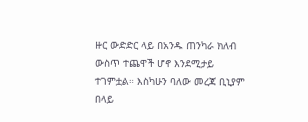ዙር ውድድር ላይ በአንዱ ጠንካራ ክለብ ውስጥ ተጨዋች ሆኖ እንደሚታይ ተገምቷል። እስካሁን ባለው መረጃ ቢኒያም በላይ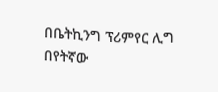በቤትኪንግ ፕሪምየር ሊግ በየትኛው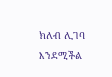ክለብ ሊገባ እንደሚችል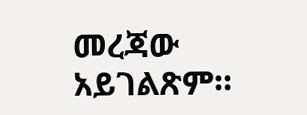መረጃው አይገልጽም።